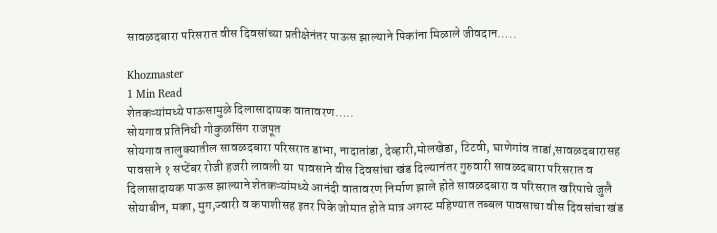सावळदबारा परिसरात वीस दिवसांच्या प्रतीक्षेनंतर पाऊस झाल्याने पिकांना मिळाले जीवदान…..

Khozmaster
1 Min Read
शेतकऱ्यांमध्ये पाऊसामुळे दिलासादायक वातावरण…..
सोयगाव प्रतिनिधी गोकुळसिंग राजपूत
सोयगाव तालुक्यातील सावळदबारा परिसरात डाभा, नादातांडा, देव्हारी,मोलखेडा, टिटवी, घाणेगांव ताडां,सावळदबारासह पावसाने १ सप्टेंबर रोजी हजरी लावली या  पावसाने वीस दिवसांचा खंड दिल्यानंतर गुरुवारी सावळदबारा परिसरात व दिलासादायक पाऊस झाल्याने शेतकऱ्यांमध्ये आनंदी वातावरण निर्माण झाले होते सावळदबारा व परिसरात खरिपाचे जुलै सोयाबीन, मका, मुग,ज्वारी व कपाशीसह इतर पिके जोमात होते मात्र अगस्ट महिण्यात तब्बल पावसाचा वीस दिवसांचा खंड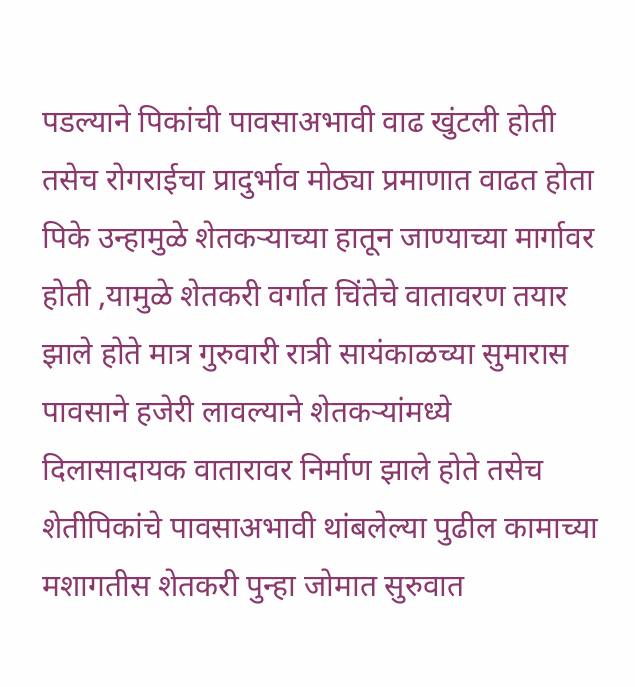पडल्याने पिकांची पावसाअभावी वाढ खुंटली होती तसेच रोगराईचा प्रादुर्भाव मोठ्या प्रमाणात वाढत होता पिके उन्हामुळे शेतकऱ्याच्या हातून जाण्याच्या मार्गावर होती ,यामुळे शेतकरी वर्गात चिंतेचे वातावरण तयार झाले होते मात्र गुरुवारी रात्री सायंकाळच्या सुमारास पावसाने हजेरी लावल्याने शेतकऱ्यांमध्ये दिलासादायक वातारावर निर्माण झाले होते तसेच शेतीपिकांचे पावसाअभावी थांबलेल्या पुढील कामाच्या मशागतीस शेतकरी पुन्हा जोमात सुरुवात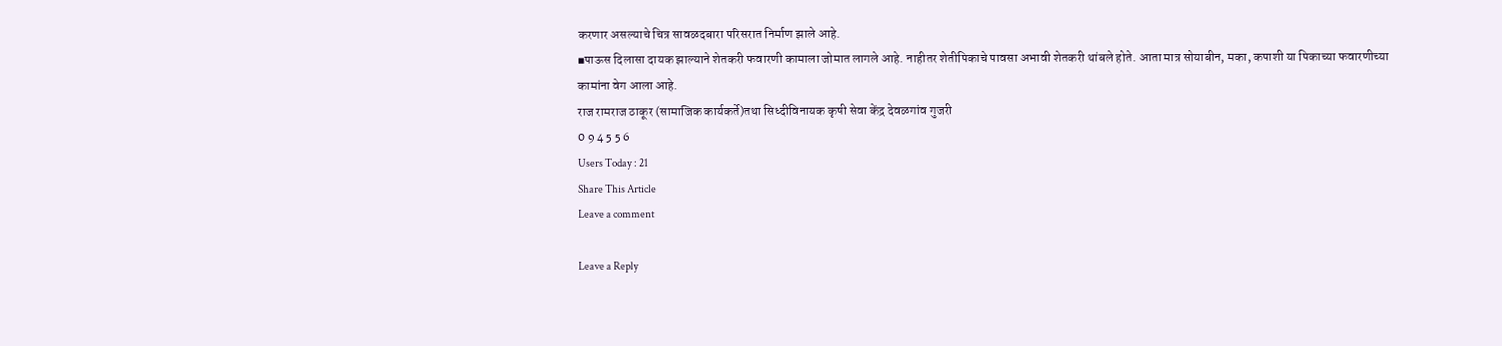करणार असल्याचे चित्र सावळदबारा परिसरात निर्माण झाले आहे.
▪पाऊस दिलासा दायक झाल्याने शेतकरी फवारणी कामाला जोमात लागले आहे. नाहीतर शेतीपिकाचे पावसा अभावी शेतकरी थांबले होते. आता मात्र सोयाबीन, मका, कपाशी या पिकाच्या फवारणीच्या कामांना वेग आला आहे.
राज रामराज ठाकूर (सामाजिक कार्यकर्ते)तथा सिध्दीविनायक कृषी सेवा केंद्र देवळगांव गुजरी
0 9 4 5 5 6
Users Today : 21
Share This Article
Leave a comment

Leave a Reply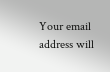Your email address will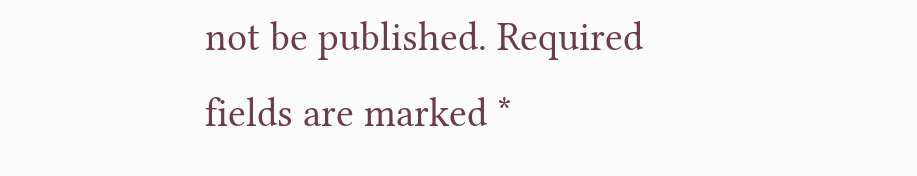not be published. Required fields are marked *